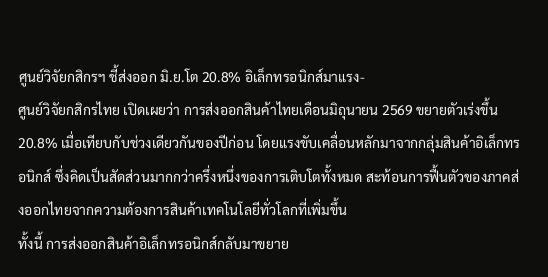ศูนย์วิจัยกสิกรฯ ชี้ส่งออก มิ.ย.โต 20.8% อิเล็กทรอนิกส์มาแรง-
ศูนย์วิจัยกสิกรไทย เปิดเผยว่า การส่งออกสินค้าไทยเดือนมิถุนายน 2569 ขยายตัวเร่งขึ้น 20.8% เมื่อเทียบกับช่วงเดียวกันของปีก่อน โดยแรงขับเคลื่อนหลักมาจากกลุ่มสินค้าอิเล็กทรอนิกส์ ซึ่งคิดเป็นสัดส่วนมากกว่าครึ่งหนึ่งของการเติบโตทั้งหมด สะท้อนการฟื้นตัวของภาคส่งออกไทยจากความต้องการสินค้าเทคโนโลยีทั่วโลกที่เพิ่มขึ้น
ทั้งนี้ การส่งออกสินค้าอิเล็กทรอนิกส์กลับมาขยาย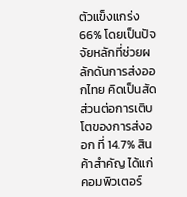ตัวแข็งแกร่ง 66% โดยเป็นปัจจัยหลักที่ช่วยผลักดันการส่งออกไทย คิดเป็นสัดส่วนต่อการเติบโตของการส่งออก ที่ 14.7% สินค้าสำคัญ ได้แก่ คอมพิวเตอร์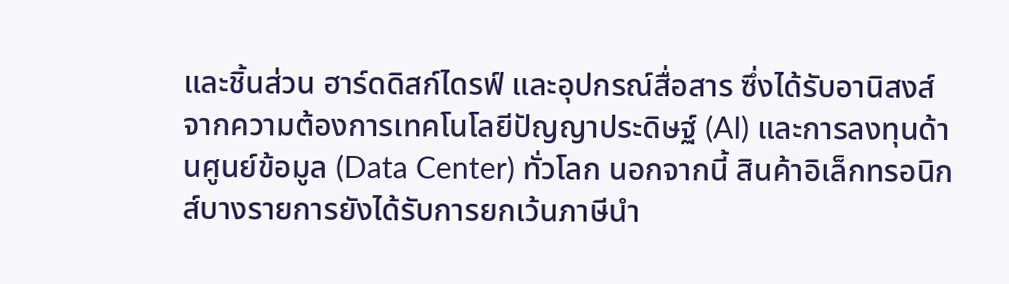และชิ้นส่วน ฮาร์ดดิสก์ไดรฟ์ และอุปกรณ์สื่อสาร ซึ่งได้รับอานิสงส์จากความต้องการเทคโนโลยีปัญญาประดิษฐ์ (AI) และการลงทุนด้านศูนย์ข้อมูล (Data Center) ทั่วโลก นอกจากนี้ สินค้าอิเล็กทรอนิกส์บางรายการยังได้รับการยกเว้นภาษีนำ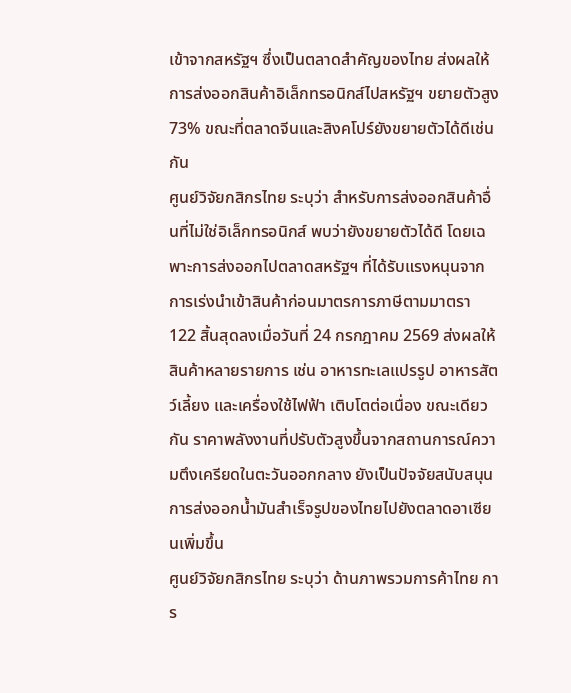เข้าจากสหรัฐฯ ซึ่งเป็นตลาดสำคัญของไทย ส่งผลให้การส่งออกสินค้าอิเล็กทรอนิกส์ไปสหรัฐฯ ขยายตัวสูง 73% ขณะที่ตลาดจีนและสิงคโปร์ยังขยายตัวได้ดีเช่นกัน
ศูนย์วิจัยกสิกรไทย ระบุว่า สำหรับการส่งออกสินค้าอื่นที่ไม่ใช่อิเล็กทรอนิกส์ พบว่ายังขยายตัวได้ดี โดยเฉพาะการส่งออกไปตลาดสหรัฐฯ ที่ได้รับแรงหนุนจากการเร่งนำเข้าสินค้าก่อนมาตรการภาษีตามมาตรา 122 สิ้นสุดลงเมื่อวันที่ 24 กรกฎาคม 2569 ส่งผลให้สินค้าหลายรายการ เช่น อาหารทะเลแปรรูป อาหารสัตว์เลี้ยง และเครื่องใช้ไฟฟ้า เติบโตต่อเนื่อง ขณะเดียวกัน ราคาพลังงานที่ปรับตัวสูงขึ้นจากสถานการณ์ความตึงเครียดในตะวันออกกลาง ยังเป็นปัจจัยสนับสนุนการส่งออกน้ำมันสำเร็จรูปของไทยไปยังตลาดอาเซียนเพิ่มขึ้น
ศูนย์วิจัยกสิกรไทย ระบุว่า ด้านภาพรวมการค้าไทย การ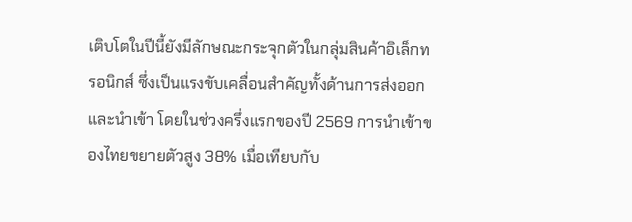เติบโตในปีนี้ยังมีลักษณะกระจุกตัวในกลุ่มสินค้าอิเล็กทรอนิกส์ ซึ่งเป็นแรงขับเคลื่อนสำคัญทั้งด้านการส่งออกและนำเข้า โดยในช่วงครึ่งแรกของปี 2569 การนำเข้าของไทยขยายตัวสูง 38% เมื่อเทียบกับ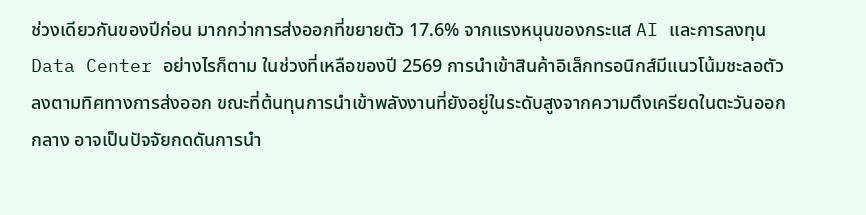ช่วงเดียวกันของปีก่อน มากกว่าการส่งออกที่ขยายตัว 17.6% จากแรงหนุนของกระแส AI และการลงทุน Data Center อย่างไรก็ตาม ในช่วงที่เหลือของปี 2569 การนำเข้าสินค้าอิเล็กทรอนิกส์มีแนวโน้มชะลอตัวลงตามทิศทางการส่งออก ขณะที่ต้นทุนการนำเข้าพลังงานที่ยังอยู่ในระดับสูงจากความตึงเครียดในตะวันออกกลาง อาจเป็นปัจจัยกดดันการนำ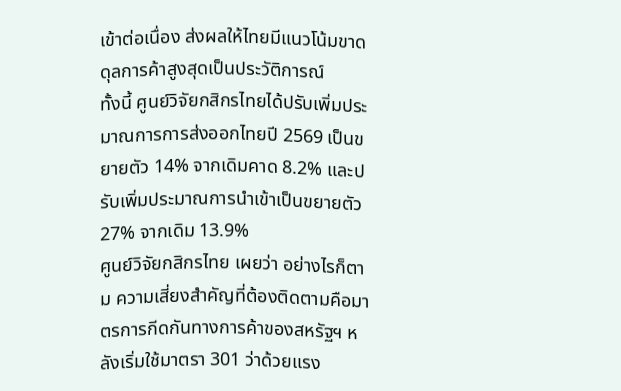เข้าต่อเนื่อง ส่งผลให้ไทยมีแนวโน้มขาดดุลการค้าสูงสุดเป็นประวัติการณ์
ทั้งนี้ ศูนย์วิจัยกสิกรไทยได้ปรับเพิ่มประมาณการการส่งออกไทยปี 2569 เป็นขยายตัว 14% จากเดิมคาด 8.2% และปรับเพิ่มประมาณการนำเข้าเป็นขยายตัว 27% จากเดิม 13.9%
ศูนย์วิจัยกสิกรไทย เผยว่า อย่างไรก็ตาม ความเสี่ยงสำคัญที่ต้องติดตามคือมาตรการกีดกันทางการค้าของสหรัฐฯ หลังเริ่มใช้มาตรา 301 ว่าด้วยแรง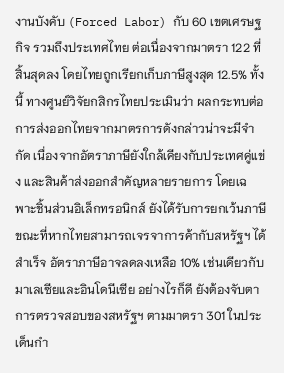งานบังคับ (Forced Labor) กับ 60 เขตเศรษฐกิจ รวมถึงประเทศไทย ต่อเนื่องจากมาตรา 122 ที่สิ้นสุดลง โดยไทยถูกเรียกเก็บภาษีสูงสุด 12.5% ทั้งนี้ ทางศูนย์วิจัยกสิกรไทยประเมินว่า ผลกระทบต่อการส่งออกไทยจากมาตรการดังกล่าวน่าจะมีจำกัด เนื่องจากอัตราภาษียังใกล้เคียงกับประเทศคู่แข่ง และสินค้าส่งออกสำคัญหลายรายการ โดยเฉพาะชิ้นส่วนอิเล็กทรอนิกส์ ยังได้รับการยกเว้นภาษี ขณะที่หากไทยสามารถเจรจาการค้ากับสหรัฐฯ ได้สำเร็จ อัตราภาษีอาจลดลงเหลือ 10% เช่นเดียวกับมาเลเซียและอินโดนีเซีย อย่างไรก็ดี ยังต้องจับตาการตรวจสอบของสหรัฐฯ ตามมาตรา 301 ในประเด็นกำ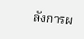ลังการผ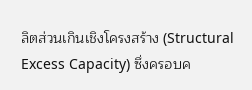ลิตส่วนเกินเชิงโครงสร้าง (Structural Excess Capacity) ซึ่งครอบค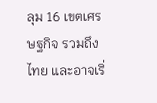ลุม 16 เขตเศรษฐกิจ รวมถึงไทย และอาจเริ่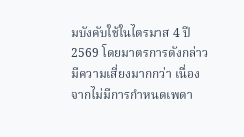มบังคับใช้ในไตรมาส 4 ปี 2569 โดยมาตรการดังกล่าวมีความเสี่ยงมากกว่า เนื่องจากไม่มีการกำหนดเพดา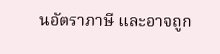นอัตราภาษี และอาจถูก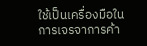ใช้เป็นเครื่องมือในการเจรจาการค้า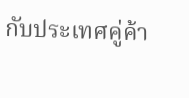กับประเทศคู่ค้า